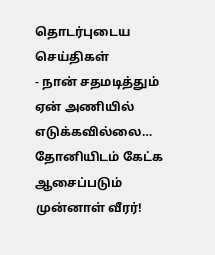தொடர்புடைய செய்திகள்
- நான் சதமடித்தும் ஏன் அணியில் எடுக்கவில்லை… தோனியிடம் கேட்க ஆசைப்படும் முன்னாள் வீரர்!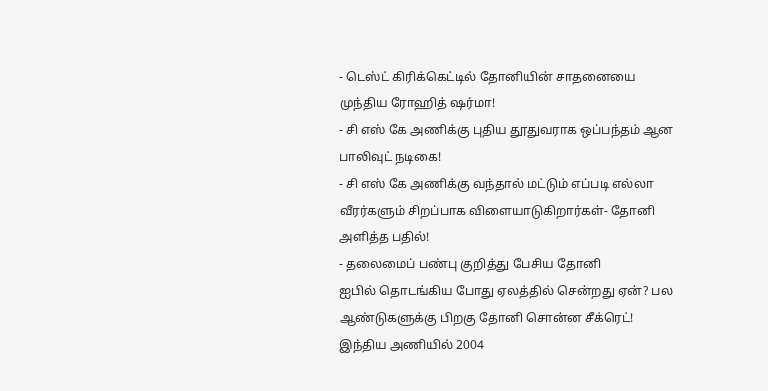- டெஸ்ட் கிரிக்கெட்டில் தோனியின் சாதனையை முந்திய ரோஹித் ஷர்மா!
- சி எஸ் கே அணிக்கு புதிய தூதுவராக ஒப்பந்தம் ஆன பாலிவுட் நடிகை!
- சி எஸ் கே அணிக்கு வந்தால் மட்டும் எப்படி எல்லா வீரர்களும் சிறப்பாக விளையாடுகிறார்கள்- தோனி அளித்த பதில்!
- தலைமைப் பண்பு குறித்து பேசிய தோனி
ஐபில் தொடங்கிய போது ஏலத்தில் சென்றது ஏன்? பல ஆண்டுகளுக்கு பிறகு தோனி சொன்ன சீக்ரெட்!
இந்திய அணியில் 2004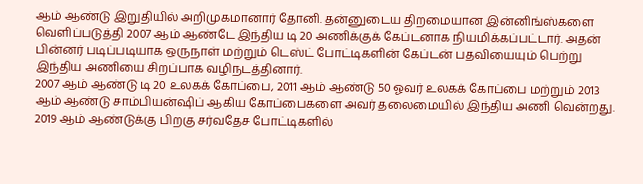ஆம் ஆண்டு இறுதியில் அறிமுகமானார் தோனி. தன்னுடைய திறமையான இன்னிங்ஸ்களை வெளிப்படுத்தி 2007 ஆம் ஆண்டே இந்திய டி 20 அணிக்குக் கேப்டனாக நியமிக்கப்பட்டார். அதன் பின்னர் படிப்படியாக ஒருநாள் மற்றும் டெஸ்ட் போட்டிகளின் கேப்டன் பதவியையும் பெற்று இந்திய அணியை சிறப்பாக வழிநடத்தினார்.
2007 ஆம் ஆண்டு டி 20 உலகக் கோப்பை, 2011 ஆம் ஆண்டு 50 ஓவர் உலகக் கோப்பை மற்றும் 2013 ஆம் ஆண்டு சாம்பியன்ஷிப் ஆகிய கோப்பைகளை அவர் தலைமையில் இந்திய அணி வென்றது. 2019 ஆம் ஆண்டுக்கு பிறகு சர்வதேச போட்டிகளில்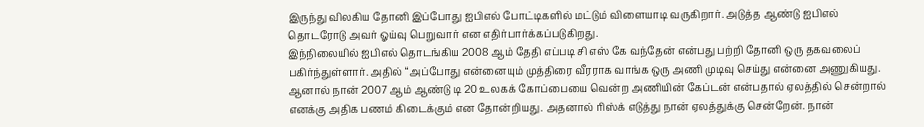இருந்து விலகிய தோனி இப்போது ஐபிஎல் போட்டிகளில் மட்டும் விளையாடி வருகிறார். அடுத்த ஆண்டு ஐபிஎல் தொடரோடு அவர் ஓய்வு பெறுவார் என எதிர்பார்க்கப்படுகிறது.
இந்நிலையில் ஐபிஎல் தொடங்கிய 2008 ஆம் தேதி எப்படி சி எஸ் கே வந்தேன் என்பது பற்றி தோனி ஒரு தகவலைப் பகிர்ந்துள்ளார். அதில் “அப்போது என்னையும் முத்திரை வீரராக வாங்க ஒரு அணி முடிவு செய்து என்னை அணுகியது. ஆனால் நான் 2007 ஆம் ஆண்டு டி 20 உலகக் கோப்பையை வென்ற அணியின் கேப்டன் என்பதால் ஏலத்தில் சென்றால் எனக்கு அதிக பணம் கிடைக்கும் என தோன்றியது. அதனால் ரிஸ்க் எடுத்து நான் ஏலத்துக்கு சென்றேன். நான்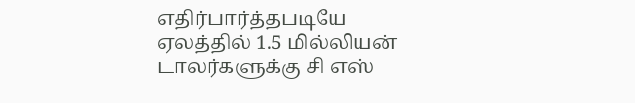எதிர்பார்த்தபடியே ஏலத்தில் 1.5 மில்லியன் டாலர்களுக்கு சி எஸ்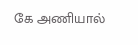கே அணியால்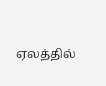ஏலத்தில்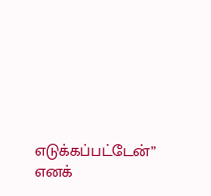எடுக்கப்பட்டேன்” எனக்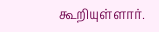கூறியுள்ளார்.